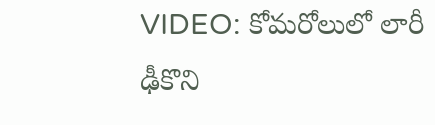VIDEO: కోమరోలులో లారీ ఢీకొని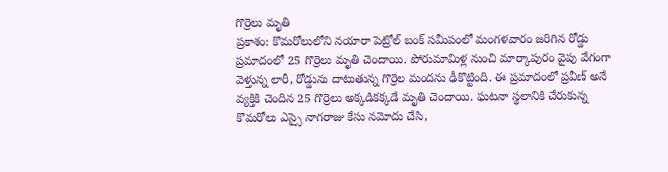గొర్రెలు మృతి
ప్రకాశం: కొమరోలులోని నయారా పెట్రోల్ బంక్ సమీపంలో మంగళవారం జరిగిన రోడ్డు ప్రమాదంలో 25 గొర్రెలు మృతి చెందాయి. పోరుమామిళ్ల నుంచి మార్కాపురం వైపు వేగంగా వెళ్తున్న లారీ, రోడ్డును దాటుతున్న గొర్రెల మందను ఢీకొట్టింది. ఈ ప్రమాదంలో ప్రవీణ్ అనే వ్యక్తికి చెందిన 25 గొర్రెలు అక్కడికక్కడే మృతి చెందాయి. ఘటనా స్థలానికి చేరుకున్న కొమరోలు ఎస్సై నాగరాజు కేసు నమోదు చేసి,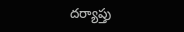దర్యాప్తు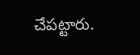చేపట్టారు.